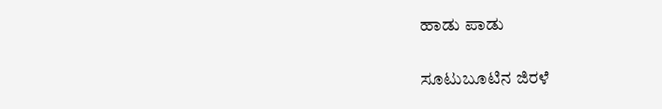ಹಾಡು ಪಾಡು

ಸೂಟುಬೂಟಿನ ಜಿರಳೆ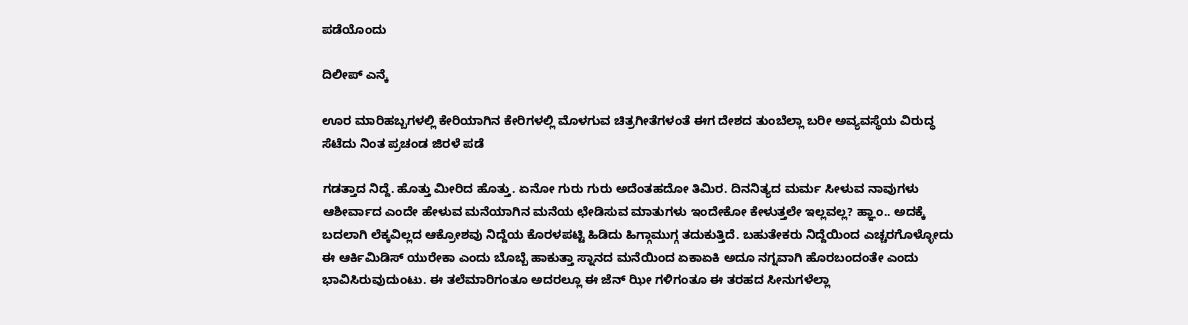ಪಡೆಯೊಂದು

ದಿಲೀಪ್ ಎನ್ಕೆ

ಊರ ಮಾರಿಹಬ್ಬಗಳಲ್ಲಿ ಕೇರಿಯಾಗಿನ ಕೇರಿಗಳಲ್ಲಿ ಮೊಳಗುವ ಚಿತ್ರಗೀತೆಗಳಂತೆ ಈಗ ದೇಶದ ತುಂಬೆಲ್ಲಾ ಬರೀ ಅವ್ಯವಸ್ಥೆಯ ವಿರುದ್ಧ ಸೆಟೆದು ನಿಂತ ಪ್ರಚಂಡ ಜಿರಳೆ ಪಡೆ

ಗಡತ್ತಾದ ನಿದ್ದೆ. ಹೊತ್ತು ಮೀರಿದ ಹೊತ್ತು. ಏನೋ ಗುರು ಗುರು ಅದೆಂತಹದೋ ತಿಮಿರ. ದಿನನಿತ್ಯದ ಮರ್ಮ ಸೀಳುವ ನಾವುಗಳು ಆಶೀರ್ವಾದ ಎಂದೇ ಹೇಳುವ ಮನೆಯಾಗಿನ ಮನೆಯ ಛೇಡಿಸುವ ಮಾತುಗಳು ಇಂದೇಕೋ ಕೇಳುತ್ತಲೇ ಇಲ್ಲವಲ್ಲ? ಹ್ಞಾಂ.. ಅದಕ್ಕೆ ಬದಲಾಗಿ ಲೆಕ್ಕವಿಲ್ಲದ ಆಕ್ರೋಶವು ನಿದ್ದೆಯ ಕೊರಳಪಟ್ಟಿ ಹಿಡಿದು ಹಿಗ್ಗಾಮುಗ್ಗ ತದುಕುತ್ತಿದೆ. ಬಹುತೇಕರು ನಿದ್ದೆಯಿಂದ ಎಚ್ಚರಗೊಳ್ಳೋದು ಈ ಆರ್ಕಿಮಿಡಿಸ್ ಯುರೇಕಾ ಎಂದು ಬೊಬ್ಬೆ ಹಾಕುತ್ತಾ ಸ್ನಾನದ ಮನೆಯಿಂದ ಏಕಾಏಕಿ ಅದೂ ನಗ್ನವಾಗಿ ಹೊರಬಂದಂತೇ ಎಂದು ಭಾವಿಸಿರುವುದುಂಟು. ಈ ತಲೆಮಾರಿಗಂತೂ ಅದರಲ್ಲೂ ಈ ಜೆನ್ ಝೀ ಗಳಿಗಂತೂ ಈ ತರಹದ ಸೀನುಗಳೆಲ್ಲಾ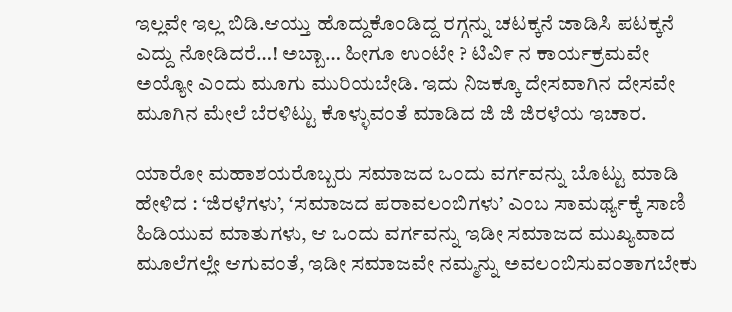ಇಲ್ಲವೇ ಇಲ್ಲ ಬಿಡಿ.ಆಯ್ತು ಹೊದ್ದುಕೊಂಡಿದ್ದ ರಗ್ಗನ್ನು ಚಟಕ್ಕನೆ ಜಾಡಿಸಿ ಪಟಕ್ಕನೆ ಎದ್ದು ನೋಡಿದರೆ…! ಅಬ್ಬಾ… ಹೀಗೂ ಉಂಟೇ ? ಟಿವಿ೯ ನ ಕಾರ್ಯಕ್ರಮವೇ ಅಯ್ಯೋ ಎಂದು ಮೂಗು ಮುರಿಯಬೇಡಿ. ಇದು ನಿಜಕ್ಕೂ ದೇಸವಾಗಿನ ದೇಸವೇ ಮೂಗಿನ ಮೇಲೆ ಬೆರಳಿಟ್ಟು ಕೊಳ್ಳುವಂತೆ ಮಾಡಿದ ಜಿ ಜಿ ಜಿರಳೆಯ ಇಚಾರ.

ಯಾರೋ ಮಹಾಶಯರೊಬ್ಬರು ಸಮಾಜದ ಒಂದು ವರ್ಗವನ್ನು ಬೊಟ್ಟು ಮಾಡಿ ಹೇಳಿದ : ‘ಜಿರಳೆಗಳು’, ‘ಸಮಾಜದ ಪರಾವಲಂಬಿಗಳು’ ಎಂಬ ಸಾಮರ್ಥ್ಯಕ್ಕೆ ಸಾಣಿ ಹಿಡಿಯುವ ಮಾತುಗಳು, ಆ ಒಂದು ವರ್ಗವನ್ನು ಇಡೀ ಸಮಾಜದ ಮುಖ್ಯವಾದ ಮೂಲೆಗಲ್ಲೇ ಆಗುವಂತೆ, ಇಡೀ ಸಮಾಜವೇ ನಮ್ಮನ್ನು ಅವಲಂಬಿಸುವಂತಾಗಬೇಕು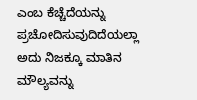ಎಂಬ ಕೆಚ್ಚೆದೆಯನ್ನು ಪ್ರಚೋದಿಸುವುದಿದೆಯಲ್ಲಾ ಅದು ನಿಜಕ್ಕೂ ಮಾತಿನ ಮೌಲ್ಯವನ್ನು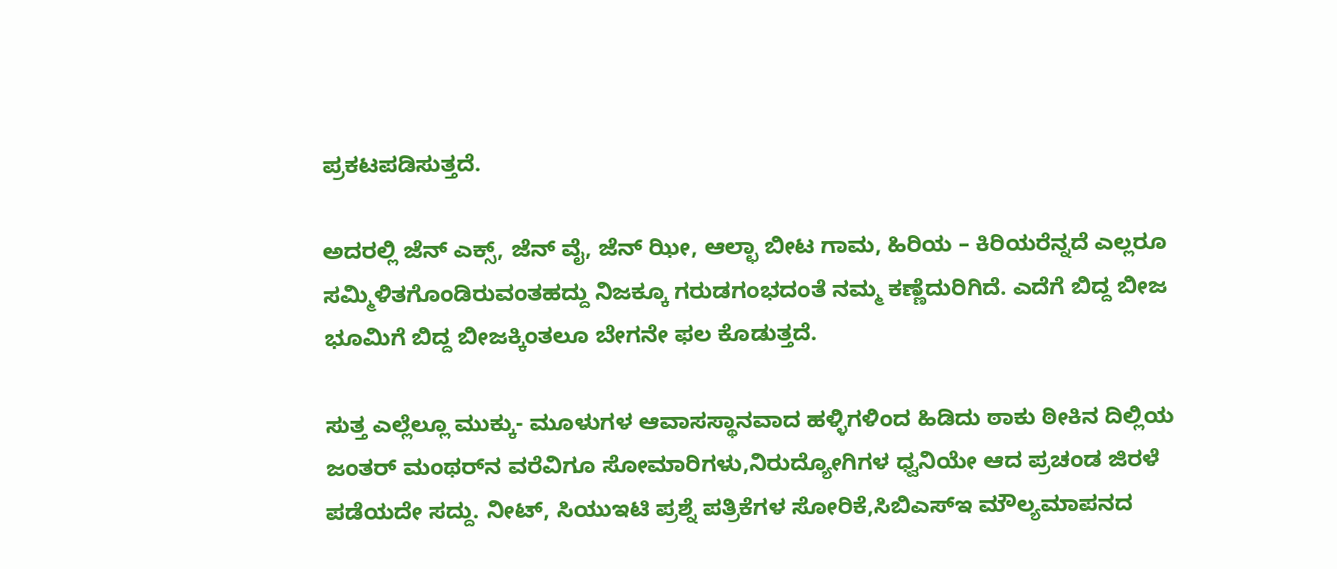ಪ್ರಕಟಪಡಿಸುತ್ತದೆ.

ಅದರಲ್ಲಿ ಜೆನ್ ಎಕ್ಸ್, ಜೆನ್ ವೈ, ಜೆನ್ ಝೀ, ಆಲ್ಛಾ ಬೀಟ ಗಾಮ, ಹಿರಿಯ – ಕಿರಿಯರೆನ್ನದೆ ಎಲ್ಲರೂ ಸಮ್ಮಿಳಿತಗೊಂಡಿರುವಂತಹದ್ದು ನಿಜಕ್ಕೂ ಗರುಡಗಂಭದಂತೆ ನಮ್ಮ ಕಣ್ಣೆದುರಿಗಿದೆ. ಎದೆಗೆ ಬಿದ್ದ ಬೀಜ ಭೂಮಿಗೆ ಬಿದ್ದ ಬೀಜಕ್ಕಿಂತಲೂ ಬೇಗನೇ ಫಲ ಕೊಡುತ್ತದೆ.

ಸುತ್ತ ಎಲ್ಲೆಲ್ಲೂ ಮುಕ್ಕು- ಮೂಳುಗಳ ಆವಾಸಸ್ಥಾನವಾದ ಹಳ್ಳಿಗಳಿಂದ ಹಿಡಿದು ಠಾಕು ಠೀಕಿನ ದಿಲ್ಲಿಯ ಜಂತರ್ ಮಂಥರ್‌ನ ವರೆವಿಗೂ ಸೋಮಾರಿಗಳು,ನಿರುದ್ಯೋಗಿಗಳ ಧ್ವನಿಯೇ ಆದ ಪ್ರಚಂಡ ಜಿರಳೆ ಪಡೆಯದೇ ಸದ್ದು. ನೀಟ್, ಸಿಯುಇಟಿ ಪ್ರಶ್ನೆ ಪತ್ರಿಕೆಗಳ ಸೋರಿಕೆ,ಸಿಬಿಎಸ್‌ಇ ಮೌಲ್ಯಮಾಪನದ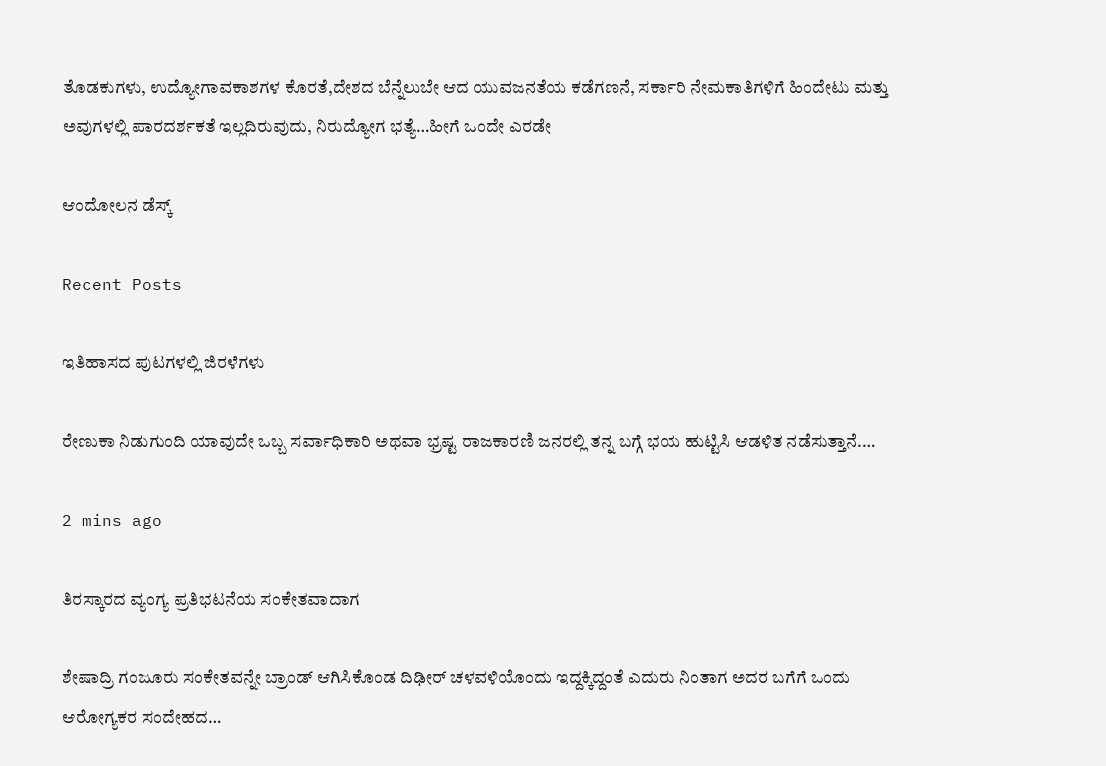ತೊಡಕುಗಳು, ಉದ್ಯೋಗಾವಕಾಶಗಳ ಕೊರತೆ,ದೇಶದ ಬೆನ್ನೆಲುಬೇ ಆದ ಯುವಜನತೆಯ ಕಡೆಗಣನೆ, ಸರ್ಕಾರಿ ನೇಮಕಾತಿಗಳಿಗೆ ಹಿಂದೇಟು ಮತ್ತು ಅವುಗಳಲ್ಲಿ ಪಾರದರ್ಶಕತೆ ಇಲ್ಲದಿರುವುದು, ನಿರುದ್ಯೋಗ ಭತ್ಯೆ…ಹೀಗೆ ಒಂದೇ ಎರಡೇ

ಆಂದೋಲನ ಡೆಸ್ಕ್

Recent Posts

ಇತಿಹಾಸದ ಪುಟಗಳಲ್ಲಿ ಜಿರಳೆಗಳು

ರೇಣುಕಾ ನಿಡುಗುಂದಿ ಯಾವುದೇ ಒಬ್ಬ ಸರ್ವಾಧಿಕಾರಿ ಅಥವಾ ಭ್ರಷ್ಟ ರಾಜಕಾರಣಿ ಜನರಲ್ಲಿ ತನ್ನ ಬಗ್ಗೆ ಭಯ ಹುಟ್ಟಿಸಿ ಆಡಳಿತ ನಡೆಸುತ್ತಾನೆ.…

2 mins ago

ತಿರಸ್ಕಾರದ ವ್ಯಂಗ್ಯ ಪ್ರತಿಭಟನೆಯ ಸಂಕೇತವಾದಾಗ

ಶೇಷಾದ್ರಿ ಗಂಜೂರು ಸಂಕೇತವನ್ನೇ ಬ್ರಾಂಡ್ ಆಗಿಸಿಕೊಂಡ ದಿಢೀರ್ ಚಳವಳಿಯೊಂದು ಇದ್ದಕ್ಕಿದ್ದಂತೆ ಎದುರು ನಿಂತಾಗ ಅದರ ಬಗೆಗೆ ಒಂದು ಆರೋಗ್ಯಕರ ಸಂದೇಹದ…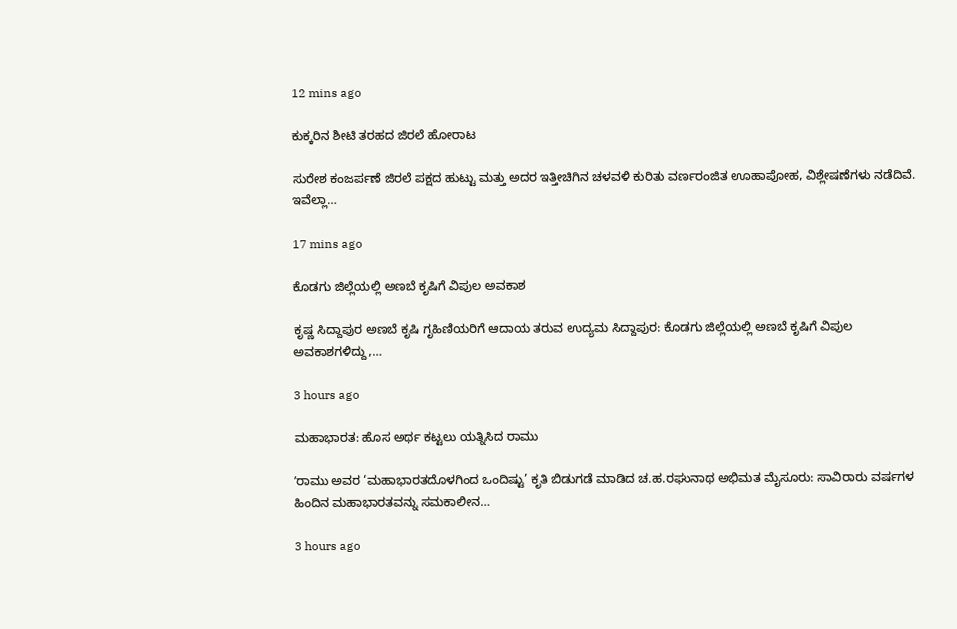12 mins ago

ಕುಕ್ಕರಿನ ಶೀಟಿ ತರಹದ ಜಿರಲೆ ಹೋರಾಟ

ಸುರೇಶ ಕಂಜರ್ಪಣೆ ಜಿರಲೆ ಪಕ್ಷದ ಹುಟ್ಟು ಮತ್ತು ಅದರ ಇತ್ತೀಚಿಗಿನ ಚಳವಳಿ ಕುರಿತು ವರ್ಣರಂಜಿತ ಊಹಾಪೋಹ, ವಿಶ್ಲೇಷಣೆಗಳು ನಡೆದಿವೆ. ಇವೆಲ್ಲಾ…

17 mins ago

ಕೊಡಗು ಜಿಲ್ಲೆಯಲ್ಲಿ ಅಣಬೆ ಕೃಷಿಗೆ ವಿಪುಲ ಅವಕಾಶ

ಕೃಷ್ಣ ಸಿದ್ದಾಪುರ ಅಣಬೆ ಕೃಷಿ ಗೃಹಿಣಿಯರಿಗೆ ಆದಾಯ ತರುವ ಉದ್ಯಮ ಸಿದ್ದಾಪುರ: ಕೊಡಗು ಜಿಲ್ಲೆಯಲ್ಲಿ ಅಣಬೆ ಕೃಷಿಗೆ ವಿಪುಲ ಅವಕಾಶಗಳಿದ್ದು,…

3 hours ago

ಮಹಾಭಾರತ: ಹೊಸ ಅರ್ಥ ಕಟ್ಟಲು ಯತ್ನಿಸಿದ ರಾಮು

ʼರಾಮು ಅವರ ‘ಮಹಾಭಾರತದೊಳಗಿಂದ ಒಂದಿಷ್ಟು’ ಕೃತಿ ಬಿಡುಗಡೆ ಮಾಡಿದ ಚ.ಹ.ರಘುನಾಥ ಅಭಿಮತ ಮೈಸೂರು: ಸಾವಿರಾರು ವರ್ಷಗಳ ಹಿಂದಿನ ಮಹಾಭಾರತವನ್ನು ಸಮಕಾಲೀನ…

3 hours ago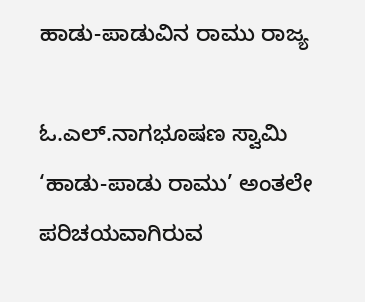ಹಾಡು-ಪಾಡುವಿನ ರಾಮು ರಾಜ್ಯ

ಓ.ಎಲ್.ನಾಗಭೂಷಣ ಸ್ವಾಮಿ ‘ಹಾಡು-ಪಾಡು ರಾಮು’ ಅಂತಲೇ ಪರಿಚಯವಾಗಿರುವ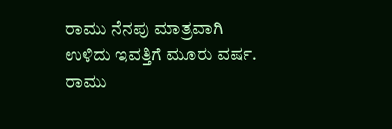ರಾಮು ನೆನಪು ಮಾತ್ರವಾಗಿ ಉಳಿದು ಇವತ್ತಿಗೆ ಮೂರು ವರ್ಷ. ರಾಮು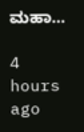ಮಹಾ…

4 hours ago